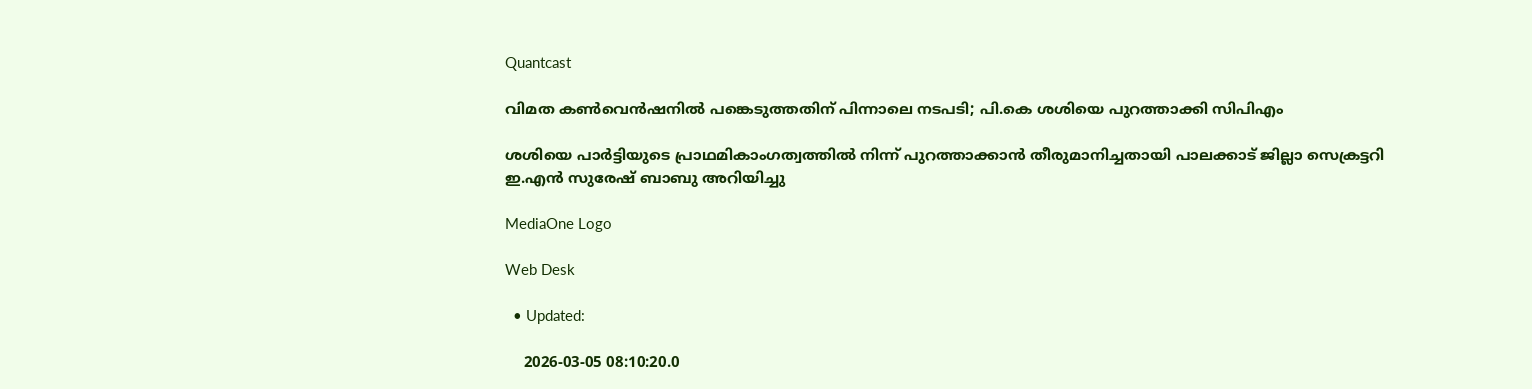Quantcast

വിമത കണ്‍വെന്‍ഷനില്‍ പങ്കെടുത്തതിന് പിന്നാലെ നടപടി; പി.കെ ശശിയെ പുറത്താക്കി സിപിഎം

ശശിയെ പാര്‍ട്ടിയുടെ പ്രാഥമികാംഗത്വത്തിൽ നിന്ന് പുറത്താക്കാന്‍ തീരുമാനിച്ചതായി പാലക്കാട് ജില്ലാ സെക്രട്ടറി ഇ.എന്‍ സുരേഷ് ബാബു അറിയിച്ചു

MediaOne Logo

Web Desk

  • Updated:

    2026-03-05 08:10:20.0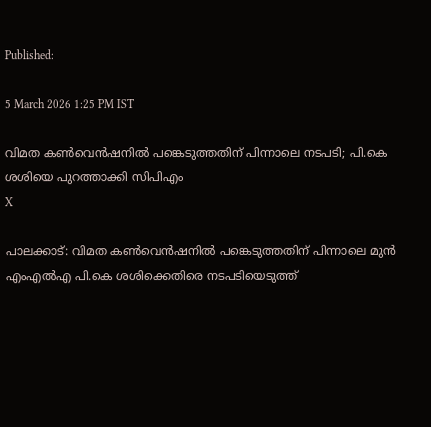Published:

5 March 2026 1:25 PM IST

വിമത കണ്‍വെന്‍ഷനില്‍ പങ്കെടുത്തതിന് പിന്നാലെ നടപടി; പി.കെ ശശിയെ പുറത്താക്കി സിപിഎം
X

പാലക്കാട്: വിമത കണ്‍വെന്‍ഷനില്‍ പങ്കെടുത്തതിന് പിന്നാലെ മുന്‍ എംഎല്‍എ പി.കെ ശശിക്കെതിരെ നടപടിയെടുത്ത്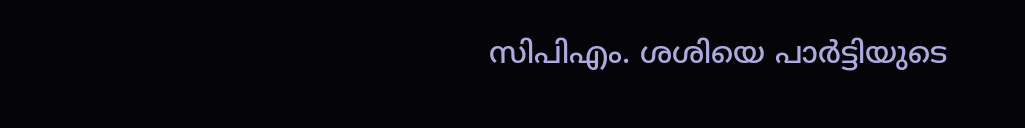സിപിഎം. ശശിയെ പാര്‍ട്ടിയുടെ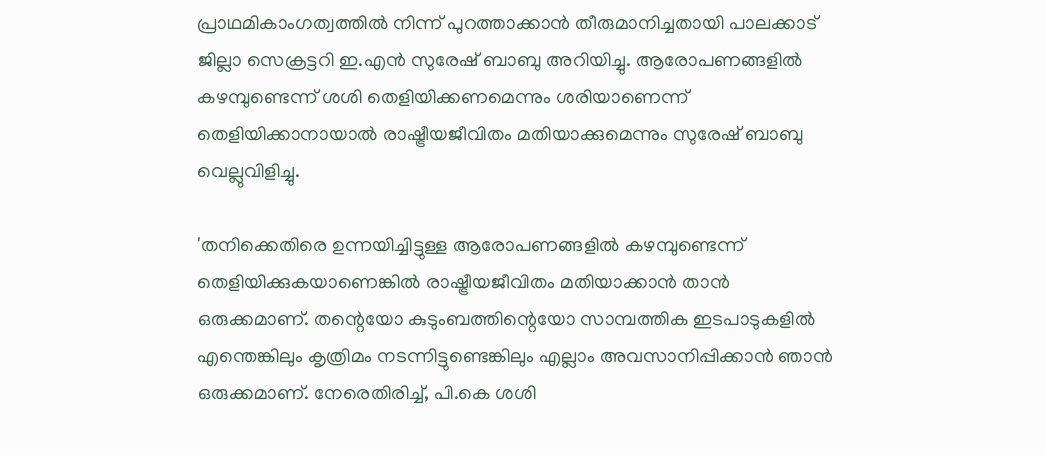പ്രാഥമികാംഗത്വത്തിൽ നിന്ന് പുറത്താക്കാന്‍ തീരുമാനിച്ചതായി പാലക്കാട് ജില്ലാ സെക്രട്ടറി ഇ.എന്‍ സുരേഷ് ബാബു അറിയിച്ചു. ആരോപണങ്ങളില്‍ കഴമ്പുണ്ടെന്ന് ശശി തെളിയിക്കണമെന്നും ശരിയാണെന്ന് തെളിയിക്കാനായാല്‍ രാഷ്ട്രീയജീവിതം മതിയാക്കുമെന്നും സുരേഷ് ബാബു വെല്ലുവിളിച്ചു.

'തനിക്കെതിരെ ഉന്നയിച്ചിട്ടുള്ള ആരോപണങ്ങളില്‍ കഴമ്പുണ്ടെന്ന് തെളിയിക്കുകയാണെങ്കില്‍ രാഷ്ട്രീയജീവിതം മതിയാക്കാന്‍ താന്‍ ഒരുക്കമാണ്. തന്റെയോ കുടുംബത്തിന്റെയോ സാമ്പത്തിക ഇടപാടുകളില്‍ എന്തെങ്കിലും കൃത്രിമം നടന്നിട്ടുണ്ടെങ്കിലും എല്ലാം അവസാനിപ്പിക്കാന്‍ ഞാന്‍ ഒരുക്കമാണ്. നേരെതിരിച്ച്, പി.കെ ശശി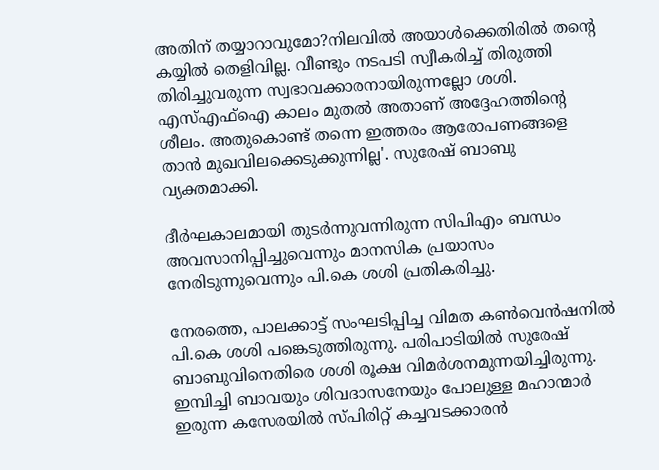അതിന് തയ്യാറാവുമോ?നിലവില്‍ അയാള്‍ക്കെതിരില്‍ തന്റെ കയ്യില്‍ തെളിവില്ല. വീണ്ടും നടപടി സ്വീകരിച്ച് തിരുത്തി തിരിച്ചുവരുന്ന സ്വഭാവക്കാരനായിരുന്നല്ലോ ശശി. എസ്എഫ്‌ഐ കാലം മുതല്‍ അതാണ് അദ്ദേഹത്തിന്റെ ശീലം. അതുകൊണ്ട് തന്നെ ഇത്തരം ആരോപണങ്ങളെ താന്‍ മുഖവിലക്കെടുക്കുന്നില്ല'. സുരേഷ് ബാബു വ്യക്തമാക്കി.

ദീര്‍ഘകാലമായി തുടര്‍ന്നുവന്നിരുന്ന സിപിഎം ബന്ധം അവസാനിപ്പിച്ചുവെന്നും മാനസിക പ്രയാസം നേരിടുന്നുവെന്നും പി.കെ ശശി പ്രതികരിച്ചു.

നേരത്തെ, പാലക്കാട്ട് സംഘടിപ്പിച്ച വിമത കണ്‍വെന്‍ഷനില്‍ പി.കെ ശശി പങ്കെടുത്തിരുന്നു. പരിപാടിയില്‍ സുരേഷ് ബാബുവിനെതിരെ ശശി രൂക്ഷ വിമര്‍ശനമുന്നയിച്ചിരുന്നു. ഇമ്പിച്ചി ബാവയും ശിവദാസനേയും പോലുള്ള മഹാന്മാര്‍ ഇരുന്ന കസേരയില്‍ സ്പിരിറ്റ് കച്ചവടക്കാരന്‍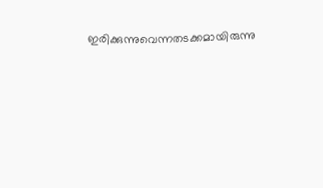ഇരിക്കുന്നുവെന്നതടക്കമായിരുന്നു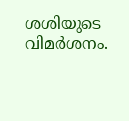ശശിയുടെ വിമര്‍ശനം.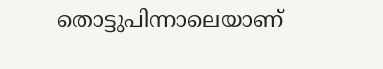തൊട്ടുപിന്നാലെയാണ്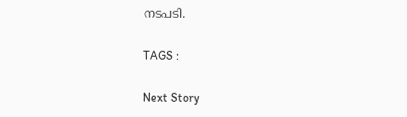നടപടി.

TAGS :

Next Story